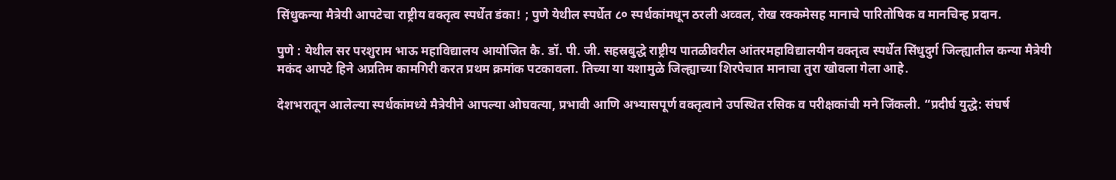सिंधुकन्या मैत्रेयी आपटेचा राष्ट्रीय वक्तृत्व स्पर्धेत डंका! ; पुणे येथील स्पर्धेत ८० स्पर्धकांमधून ठरली अव्वल, रोख रक्कमेसह मानाचे पारितोषिक व मानचिन्ह प्रदान.

पुणे : येथील सर परशुराम भाऊ महाविद्यालय आयोजित कै. डॉ. पी. जी. सहस्रबुद्धे राष्ट्रीय पातळीवरील आंतरमहाविद्यालयीन वक्तृत्व स्पर्धेत सिंधुदुर्ग जिल्ह्यातील कन्या मैत्रेयी मकंद आपटे हिने अप्रतिम कामगिरी करत प्रथम क्रमांक पटकावला. तिच्या या यशामुळे जिल्ह्याच्या शिरपेचात मानाचा तुरा खोवला गेला आहे.

देशभरातून आलेल्या स्पर्धकांमध्ये मैत्रेयीने आपल्या ओघवत्या, प्रभावी आणि अभ्यासपूर्ण वक्तृत्वाने उपस्थित रसिक व परीक्षकांची मने जिंकली. “प्रदीर्घ युद्धे: संघर्ष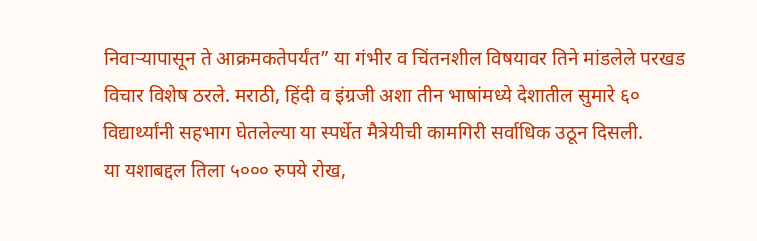निवाऱ्यापासून ते आक्रमकतेपर्यंत” या गंभीर व चिंतनशील विषयावर तिने मांडलेले परखड विचार विशेष ठरले. मराठी, हिंदी व इंग्रजी अशा तीन भाषांमध्ये देशातील सुमारे ६० विद्यार्थ्यांनी सहभाग घेतलेल्या या स्पर्धेत मैत्रेयीची कामगिरी सर्वाधिक उठून दिसली.
या यशाबद्दल तिला ५००० रुपये रोख,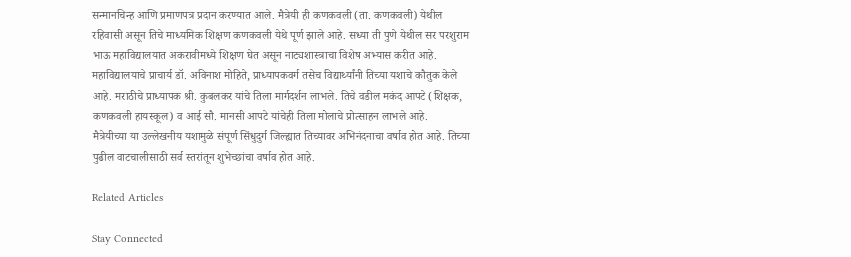सन्मानचिन्ह आणि प्रमाणपत्र प्रदान करण्यात आले. मैत्रेयी ही कणकवली (ता. कणकवली) येथील रहिवासी असून तिचे माध्यमिक शिक्षण कणकवली येथे पूर्ण झाले आहे. सध्या ती पुणे येथील सर परशुराम भाऊ महाविद्यालयात अकरावीमध्ये शिक्षण घेत असून नाट्यशास्त्राचा विशेष अभ्यास करीत आहे.
महाविद्यालयाचे प्राचार्य डॉ. अविनाश मोहिते, प्राध्यापकवर्ग तसेच विद्यार्थ्यांनी तिच्या यशाचे कौतुक केले आहे. मराठीचे प्राध्यापक श्री. कुबलकर यांचे तिला मार्गदर्शन लाभले. तिचे वडील मकंद आपटे (शिक्षक, कणकवली हायस्कूल) व आई सौ. मानसी आपटे यांचेही तिला मोलाचे प्रोत्साहन लाभले आहे.
मैत्रेयीच्या या उल्लेखनीय यशामुळे संपूर्ण सिंधुदुर्ग जिल्ह्यात तिच्यावर अभिनंदनाचा वर्षाव होत आहे. तिच्या पुढील वाटचालीसाठी सर्व स्तरांतून शुभेच्छांचा वर्षाव होत आहे.

Related Articles

Stay Connected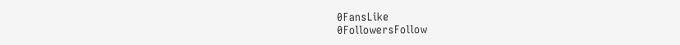0FansLike
0FollowersFollow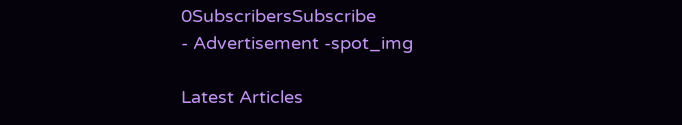0SubscribersSubscribe
- Advertisement -spot_img

Latest Articles